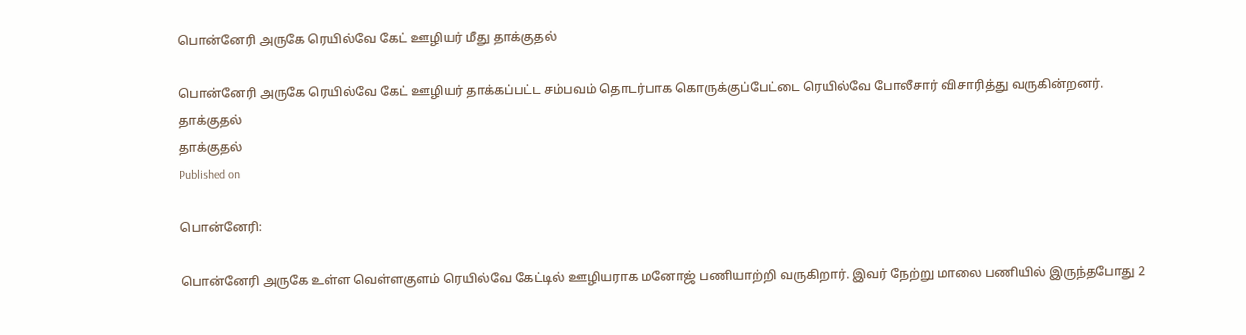பொன்னேரி அருகே ரெயில்வே கேட் ஊழியர் மீது தாக்குதல்

பொன்னேரி அருகே ரெயில்வே கேட் ஊழியர் தாக்கப்பட்ட சம்பவம் தொடர்பாக கொருக்குப்பேட்டை ரெயில்வே போலீசார் விசாரித்து வருகின்றனர்.
தாக்குதல்
தாக்குதல்
Published on

பொன்னேரி:

பொன்னேரி அருகே உள்ள வெள்ளகுளம் ரெயில்வே கேட்டில் ஊழியராக மனோஜ் பணியாற்றி வருகிறார். இவர் நேற்று மாலை பணியில் இருந்தபோது 2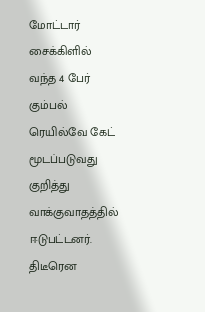மோட்டார் சைக்கிளில் வந்த 4 பேர் கும்பல் ரெயில்வே கேட் மூடப்படுவது குறித்து வாக்குவாதத்தில் ஈடுபட்டனர். திடீரென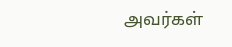அவர்கள்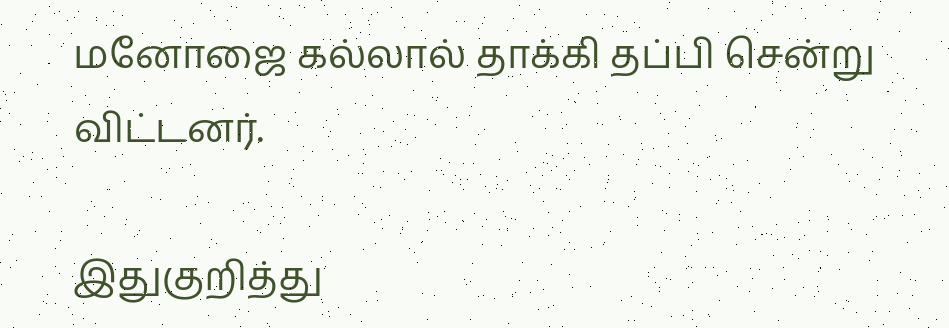மனோஜை கல்லால் தாக்கி தப்பி சென்று விட்டனர்.

இதுகுறித்து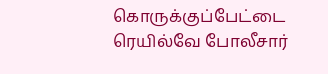கொருக்குப்பேட்டை ரெயில்வே போலீசார்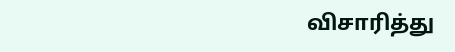விசாரித்து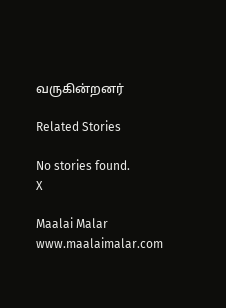வருகின்றனர்

Related Stories

No stories found.
X

Maalai Malar
www.maalaimalar.com